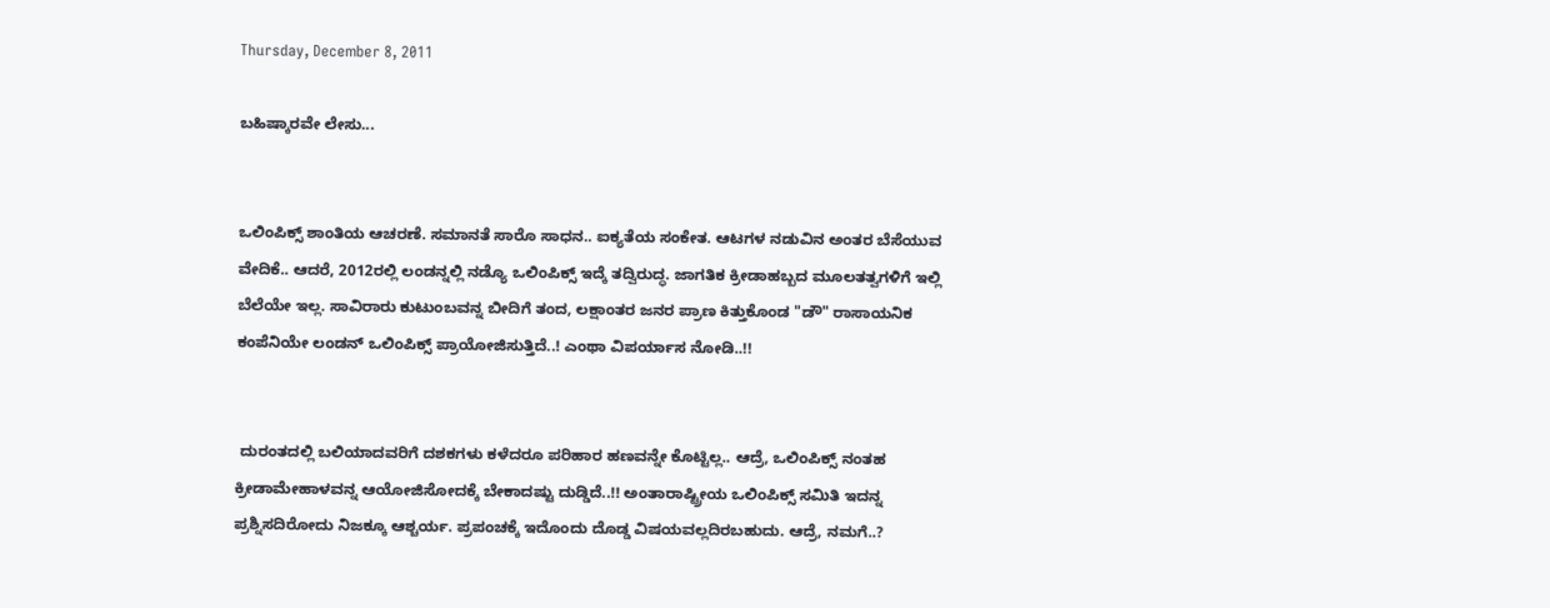Thursday, December 8, 2011

ಬಹಿಷ್ಕಾರವೇ ಲೇಸು...


ಒಲಿಂಪಿಕ್ಸ್ ಶಾಂತಿಯ ಆಚರಣೆ. ಸಮಾನತೆ ಸಾರೊ ಸಾಧನ.. ಐಕ್ಯತೆಯ ಸಂಕೇತ. ಆಟಗಳ ನಡುವಿನ ಅಂತರ ಬೆಸೆಯುವ ವೇದಿಕೆ.. ಆದರೆ, 2012ರಲ್ಲಿ ಲಂಡನ್ನಲ್ಲಿ ನಡ್ಯೊ ಒಲಿಂಪಿಕ್ಸ್ ಇದ್ಕೆ ತದ್ವಿರುದ್ಧ. ಜಾಗತಿಕ ಕ್ರೀಡಾಹಬ್ಬದ ಮೂಲತತ್ವಗಳಿಗೆ ಇಲ್ಲಿ ಬೆಲೆಯೇ ಇಲ್ಲ. ಸಾವಿರಾರು ಕುಟುಂಬವನ್ನ ಬೀದಿಗೆ ತಂದ, ಲಕ್ಷಾಂತರ ಜನರ ಪ್ರಾಣ ಕಿತ್ತುಕೊಂಡ "ಡೌ" ರಾಸಾಯನಿಕ ಕಂಪೆನಿಯೇ ಲಂಡನ್ ಒಲಿಂಪಿಕ್ಸ್ ಪ್ರಾಯೋಜಿಸುತ್ತಿದೆ..! ಎಂಥಾ ವಿಪರ್ಯಾಸ ನೋಡಿ..!!


 ದುರಂತದಲ್ಲಿ ಬಲಿಯಾದವರಿಗೆ ದಶಕಗಳು ಕಳೆದರೂ ಪರಿಹಾರ ಹಣವನ್ನೇ ಕೊಟ್ಟಿಲ್ಲ.. ಆದ್ರೆ, ಒಲಿಂಪಿಕ್ಸ್ ನಂತಹ ಕ್ರೀಡಾಮೇಹಾಳವನ್ನ ಆಯೋಜಿಸೋದಕ್ಕೆ ಬೇಕಾದಷ್ಟು ದುಡ್ಡಿದೆ..!! ಅಂತಾರಾಷ್ಟ್ರೀಯ ಒಲಿಂಪಿಕ್ಸ್ ಸಮಿತಿ ಇದನ್ನ ಪ್ರಶ್ನಿಸದಿರೋದು ನಿಜಕ್ಕೂ ಆಶ್ಚರ್ಯ. ಪ್ರಪಂಚಕ್ಕೆ ಇದೊಂದು ದೊಡ್ಡ ವಿಷಯವಲ್ಲದಿರಬಹುದು. ಆದ್ರೆ, ನಮಗೆ..?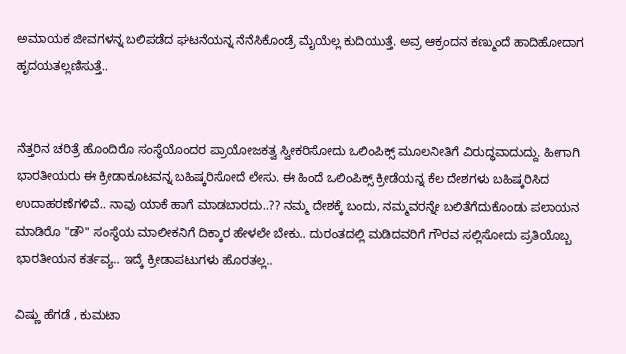ಅಮಾಯಕ ಜೀವಗಳನ್ನ ಬಲಿಪಡೆದ ಘಟನೆಯನ್ನ ನೆನೆಸಿಕೊಂಡ್ರೆ ಮೈಯೆಲ್ಲ ಕುದಿಯುತ್ತೆ. ಅವ್ರ ಆಕ್ರಂದನ ಕಣ್ಮುಂದೆ ಹಾದಿಹೋದಾಗ ಹೃದಯತಲ್ಲಣಿಸುತ್ತೆ..


ನೆತ್ತರಿನ ಚರಿತ್ರೆ ಹೊಂದಿರೊ ಸಂಸ್ಥೆಯೊಂದರ ಪ್ರಾಯೋಜಕತ್ವ ಸ್ವೀಕರಿಸೋದು ಒಲಿಂಪಿಕ್ಸ್ ಮೂಲನೀತಿಗೆ ವಿರುದ್ಧವಾದುದ್ದು. ಹೀಗಾಗಿ ಭಾರತೀಯರು ಈ ಕ್ರೀಡಾಕೂಟವನ್ನ ಬಹಿಷ್ಕರಿಸೋದೆ ಲೇಸು. ಈ ಹಿಂದೆ ಒಲಿಂಪಿಕ್ಸ್ ಕ್ರೀಡೆಯನ್ನ ಕೆಲ ದೇಶಗಳು ಬಹಿಷ್ಕರಿಸಿದ ಉದಾಹರಣೆಗಳಿವೆ.. ನಾವು ಯಾಕೆ ಹಾಗೆ ಮಾಡಬಾರದು..?? ನಮ್ಮ ದೇಶಕ್ಕೆ ಬಂದು, ನಮ್ಮವರನ್ನೇ ಬಲಿತೆಗೆದುಕೊಂಡು ಪಲಾಯನ ಮಾಡಿರೊ "ಡೌ" ಸಂಸ್ಥೆಯ ಮಾಲೀಕನಿಗೆ ದಿಕ್ಕಾರ ಹೇಳಲೇ ಬೇಕು.. ದುರಂತದಲ್ಲಿ ಮಡಿದವರಿಗೆ ಗೌರವ ಸಲ್ಲಿಸೋದು ಪ್ರತಿಯೊಬ್ಬ ಭಾರತೀಯನ ಕರ್ತವ್ಯ.. ಇದ್ಕೆ ಕ್ರೀಡಾಪಟುಗಳು ಹೊರತಲ್ಲ..

ವಿಷ್ಣು ಹೆಗಡೆ , ಕುಮಟಾ